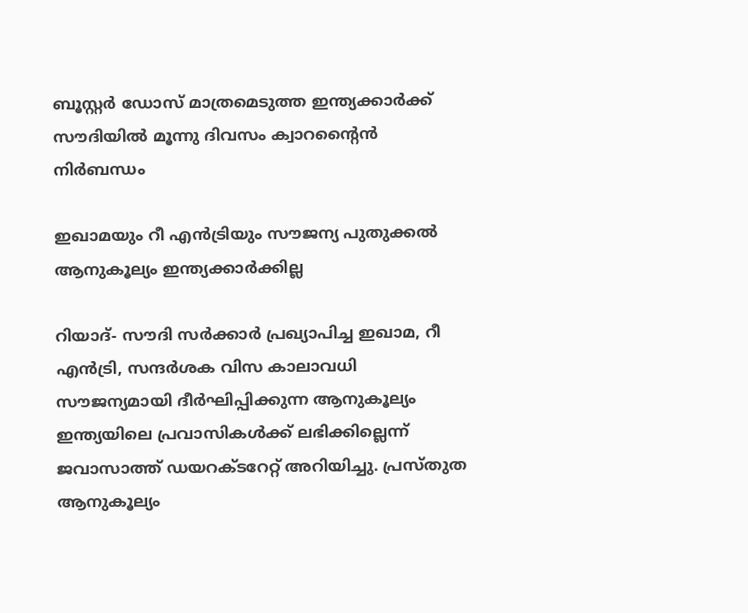ബൂസ്റ്റർ ഡോസ് മാത്രമെടുത്ത ഇന്ത്യക്കാർക്ക് സൗദിയിൽ മൂന്നു ദിവസം ക്വാറന്റൈൻ നിർബന്ധം

ഇഖാമയും റീ എൻട്രിയും സൗജന്യ പുതുക്കൽ ആനുകൂല്യം ഇന്ത്യക്കാർക്കില്ല

റിയാദ്- സൗദി സർക്കാർ പ്രഖ്യാപിച്ച ഇഖാമ, റീ എൻട്രി, സന്ദർശക വിസ കാലാവധി സൗജന്യമായി ദീർഘിപ്പിക്കുന്ന ആനുകൂല്യം ഇന്ത്യയിലെ പ്രവാസികൾക്ക് ലഭിക്കില്ലെന്ന് ജവാസാത്ത് ഡയറക്ടറേറ്റ് അറിയിച്ചു. പ്രസ്തുത ആനുകൂല്യം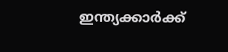ഇന്ത്യക്കാർക്ക്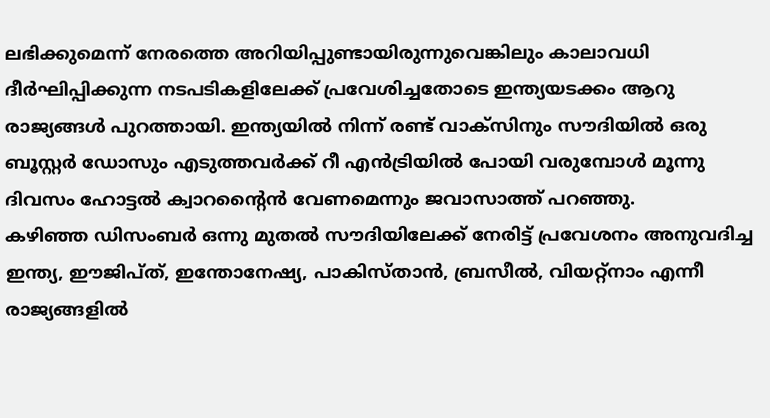ലഭിക്കുമെന്ന് നേരത്തെ അറിയിപ്പുണ്ടായിരുന്നുവെങ്കിലും കാലാവധി ദീർഘിപ്പിക്കുന്ന നടപടികളിലേക്ക് പ്രവേശിച്ചതോടെ ഇന്ത്യയടക്കം ആറു രാജ്യങ്ങൾ പുറത്തായി. ഇന്ത്യയിൽ നിന്ന് രണ്ട് വാക്‌സിനും സൗദിയിൽ ഒരു ബൂസ്റ്റർ ഡോസും എടുത്തവർക്ക് റീ എൻട്രിയിൽ പോയി വരുമ്പോൾ മൂന്നു ദിവസം ഹോട്ടൽ ക്വാറന്റൈൻ വേണമെന്നും ജവാസാത്ത് പറഞ്ഞു.
കഴിഞ്ഞ ഡിസംബർ ഒന്നു മുതൽ സൗദിയിലേക്ക് നേരിട്ട് പ്രവേശനം അനുവദിച്ച ഇന്ത്യ, ഈജിപ്ത്, ഇന്തോനേഷ്യ, പാകിസ്താൻ, ബ്രസീൽ, വിയറ്റ്‌നാം എന്നീ രാജ്യങ്ങളിൽ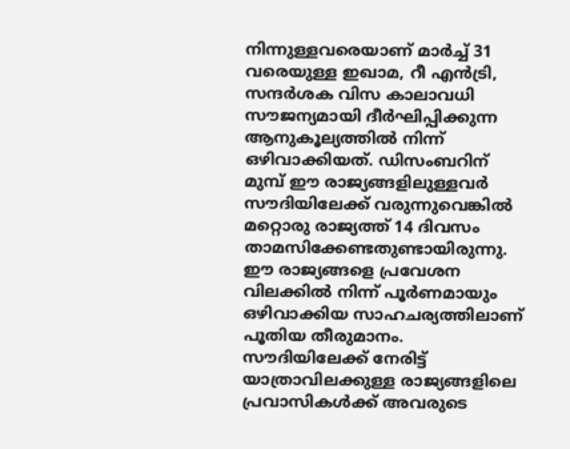നിന്നുള്ളവരെയാണ് മാർച്ച് 31 വരെയുള്ള ഇഖാമ, റീ എൻട്രി, സന്ദർശക വിസ കാലാവധി സൗജന്യമായി ദീർഘിപ്പിക്കുന്ന ആനുകൂല്യത്തിൽ നിന്ന് ഒഴിവാക്കിയത്. ഡിസംബറിന് മുമ്പ് ഈ രാജ്യങ്ങളിലുള്ളവർ സൗദിയിലേക്ക് വരുന്നുവെങ്കിൽ മറ്റൊരു രാജ്യത്ത് 14 ദിവസം താമസിക്കേണ്ടതുണ്ടായിരുന്നു. ഈ രാജ്യങ്ങളെ പ്രവേശന വിലക്കിൽ നിന്ന് പൂർണമായും ഒഴിവാക്കിയ സാഹചര്യത്തിലാണ് പൂതിയ തീരുമാനം.
സൗദിയിലേക്ക് നേരിട്ട് യാത്രാവിലക്കുള്ള രാജ്യങ്ങളിലെ പ്രവാസികൾക്ക് അവരുടെ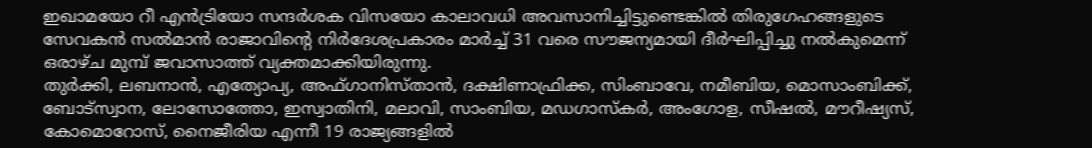ഇഖാമയോ റീ എൻട്രിയോ സന്ദർശക വിസയോ കാലാവധി അവസാനിച്ചിട്ടുണ്ടെങ്കിൽ തിരുഗേഹങ്ങളുടെ സേവകൻ സൽമാൻ രാജാവിന്റെ നിർദേശപ്രകാരം മാർച്ച് 31 വരെ സൗജന്യമായി ദീർഘിപ്പിച്ചു നൽകുമെന്ന് ഒരാഴ്ച മുമ്പ് ജവാസാത്ത് വ്യക്തമാക്കിയിരുന്നു.
തുർക്കി, ലബനാൻ, എത്യോപ്യ, അഫ്ഗാനിസ്താൻ, ദക്ഷിണാഫ്രിക്ക, സിംബാവേ, നമീബിയ, മൊസാംബിക്ക്, ബോട്‌സ്വാന, ലോസോത്തോ, ഇസ്വാതിനി, മലാവി, സാംബിയ, മഡഗാസ്‌കർ, അംഗോള, സീഷൽ, മൗറീഷ്യസ്, കോമൊറോസ്, നൈജീരിയ എന്നീ 19 രാജ്യങ്ങളിൽ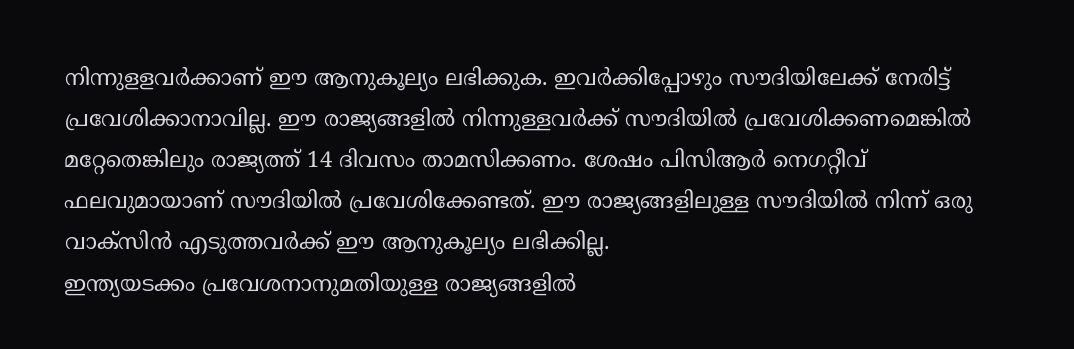നിന്നുളളവർക്കാണ് ഈ ആനുകൂല്യം ലഭിക്കുക. ഇവർക്കിപ്പോഴും സൗദിയിലേക്ക് നേരിട്ട് പ്രവേശിക്കാനാവില്ല. ഈ രാജ്യങ്ങളിൽ നിന്നുള്ളവർക്ക് സൗദിയിൽ പ്രവേശിക്കണമെങ്കിൽ മറ്റേതെങ്കിലും രാജ്യത്ത് 14 ദിവസം താമസിക്കണം. ശേഷം പിസിആർ നെഗറ്റീവ് ഫലവുമായാണ് സൗദിയിൽ പ്രവേശിക്കേണ്ടത്. ഈ രാജ്യങ്ങളിലുള്ള സൗദിയിൽ നിന്ന് ഒരു വാക്‌സിൻ എടുത്തവർക്ക് ഈ ആനുകൂല്യം ലഭിക്കില്ല.
ഇന്ത്യയടക്കം പ്രവേശനാനുമതിയുള്ള രാജ്യങ്ങളിൽ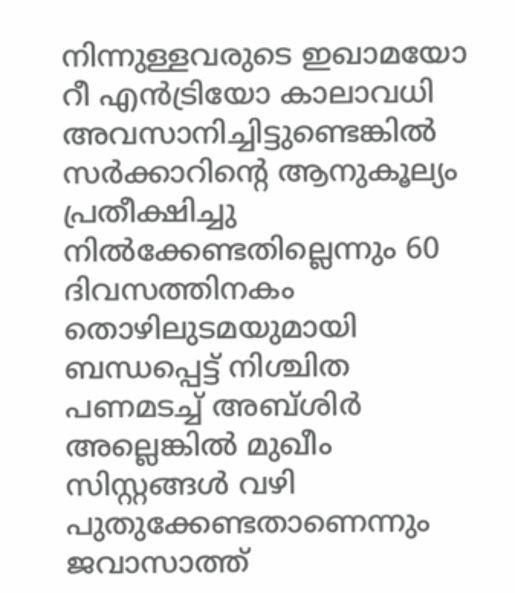നിന്നുള്ളവരുടെ ഇഖാമയോ റീ എൻട്രിയോ കാലാവധി അവസാനിച്ചിട്ടുണ്ടെങ്കിൽ സർക്കാറിന്റെ ആനുകൂല്യം പ്രതീക്ഷിച്ചു നിൽക്കേണ്ടതില്ലെന്നും 60 ദിവസത്തിനകം തൊഴിലുടമയുമായി ബന്ധപ്പെട്ട് നിശ്ചിത പണമടച്ച് അബ്ശിർ അല്ലെങ്കിൽ മുഖീം സിസ്റ്റങ്ങൾ വഴി പുതുക്കേണ്ടതാണെന്നും ജവാസാത്ത്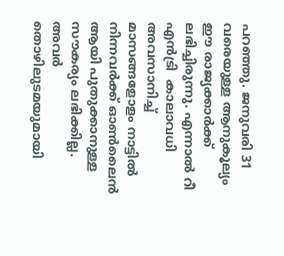പറഞ്ഞു. ജനുവരി 31 വരെയുള്ള ആനുകൂല്യം ഈ രാജ്യക്കാർക്ക് ലഭിച്ചിരുന്നു. എന്നാൽ റീ എൻട്രി  കാലാവധി അവസാനിച്ച് മാസങ്ങളോളം നാട്ടിൽ നിന്നവർക്ക് ഓൺലൈൻ ആയി പുതുക്കാനുള്ള സൗകര്യം ലഭിക്കില്ല. അവർ തൊഴിലുടമയുമായി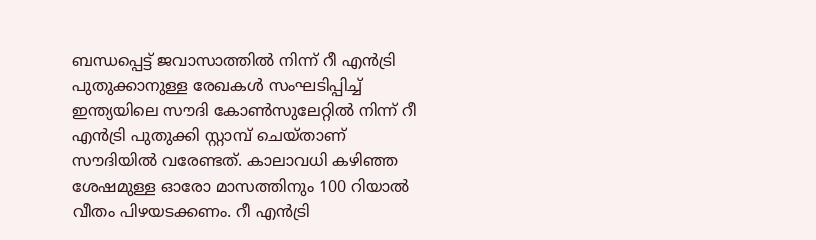ബന്ധപ്പെട്ട് ജവാസാത്തിൽ നിന്ന് റീ എൻട്രി പുതുക്കാനുള്ള രേഖകൾ സംഘടിപ്പിച്ച് ഇന്ത്യയിലെ സൗദി കോൺസുലേറ്റിൽ നിന്ന് റീ എൻട്രി പുതുക്കി സ്റ്റാമ്പ് ചെയ്താണ് സൗദിയിൽ വരേണ്ടത്. കാലാവധി കഴിഞ്ഞ ശേഷമുള്ള ഓരോ മാസത്തിനും 100 റിയാൽ വീതം പിഴയടക്കണം. റീ എൻട്രി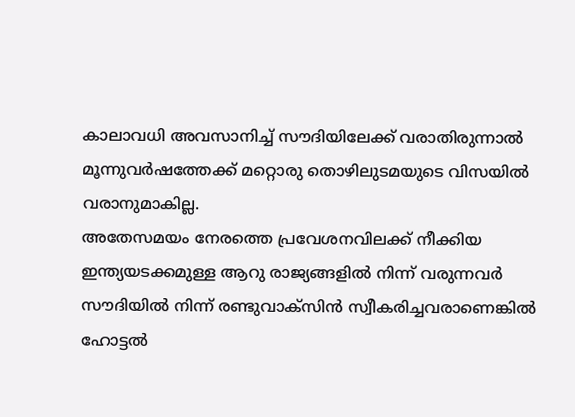കാലാവധി അവസാനിച്ച് സൗദിയിലേക്ക് വരാതിരുന്നാൽ മൂന്നുവർഷത്തേക്ക് മറ്റൊരു തൊഴിലുടമയുടെ വിസയിൽ വരാനുമാകില്ല.
അതേസമയം നേരത്തെ പ്രവേശനവിലക്ക് നീക്കിയ ഇന്ത്യയടക്കമുള്ള ആറു രാജ്യങ്ങളിൽ നിന്ന് വരുന്നവർ സൗദിയിൽ നിന്ന് രണ്ടുവാക്‌സിൻ സ്വീകരിച്ചവരാണെങ്കിൽ ഹോട്ടൽ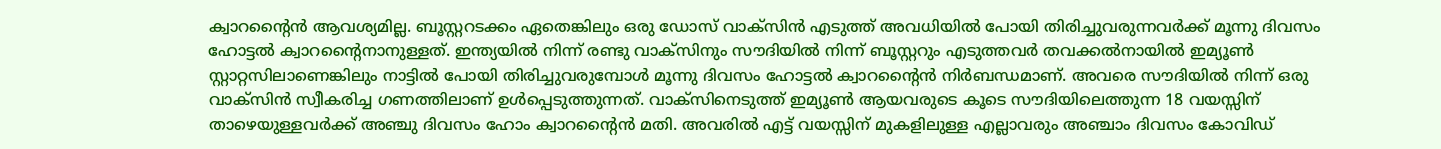ക്വാറന്റൈൻ ആവശ്യമില്ല. ബൂസ്റ്ററടക്കം ഏതെങ്കിലും ഒരു ഡോസ് വാക്‌സിൻ എടുത്ത് അവധിയിൽ പോയി തിരിച്ചുവരുന്നവർക്ക് മൂന്നു ദിവസം ഹോട്ടൽ ക്വാറന്റൈനാനുള്ളത്. ഇന്ത്യയിൽ നിന്ന് രണ്ടു വാക്‌സിനും സൗദിയിൽ നിന്ന് ബൂസ്റ്ററും എടുത്തവർ തവക്കൽനായിൽ ഇമ്യൂൺ സ്റ്റാറ്റസിലാണെങ്കിലും നാട്ടിൽ പോയി തിരിച്ചുവരുമ്പോൾ മൂന്നു ദിവസം ഹോട്ടൽ ക്വാറന്റൈൻ നിർബന്ധമാണ്. അവരെ സൗദിയിൽ നിന്ന് ഒരു വാക്‌സിൻ സ്വീകരിച്ച ഗണത്തിലാണ് ഉൾപ്പെടുത്തുന്നത്. വാക്‌സിനെടുത്ത് ഇമ്യൂൺ ആയവരുടെ കൂടെ സൗദിയിലെത്തുന്ന 18 വയസ്സിന് താഴെയുള്ളവർക്ക് അഞ്ചു ദിവസം ഹോം ക്വാറന്റൈൻ മതി. അവരിൽ എട്ട് വയസ്സിന് മുകളിലുള്ള എല്ലാവരും അഞ്ചാം ദിവസം കോവിഡ്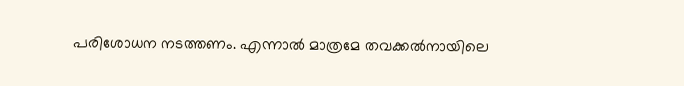പരിശോധന നടത്തണം. എന്നാൽ മാത്രമേ തവക്കൽനായിലെ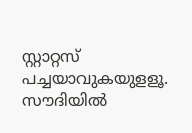സ്റ്റാറ്റസ് പച്ചയാവുകയുളളൂ. സൗദിയിൽ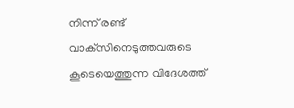നിന്ന് രണ്ട് വാക്‌സിനെടുത്തവരുടെ കൂടെയെത്തുന്ന വിദേശത്ത്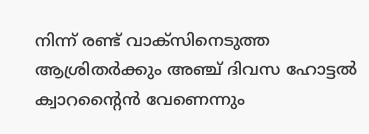നിന്ന് രണ്ട് വാക്‌സിനെടുത്ത ആശ്രിതർക്കും അഞ്ച് ദിവസ ഹോട്ടൽ ക്വാറന്റൈൻ വേണെന്നും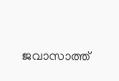ജവാസാത്ത്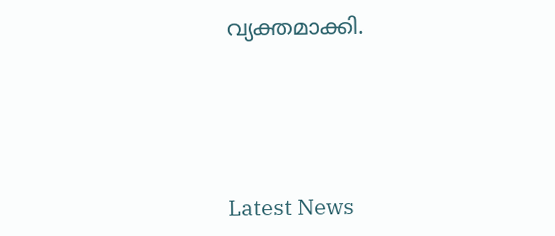വ്യക്തമാക്കി.




Latest News